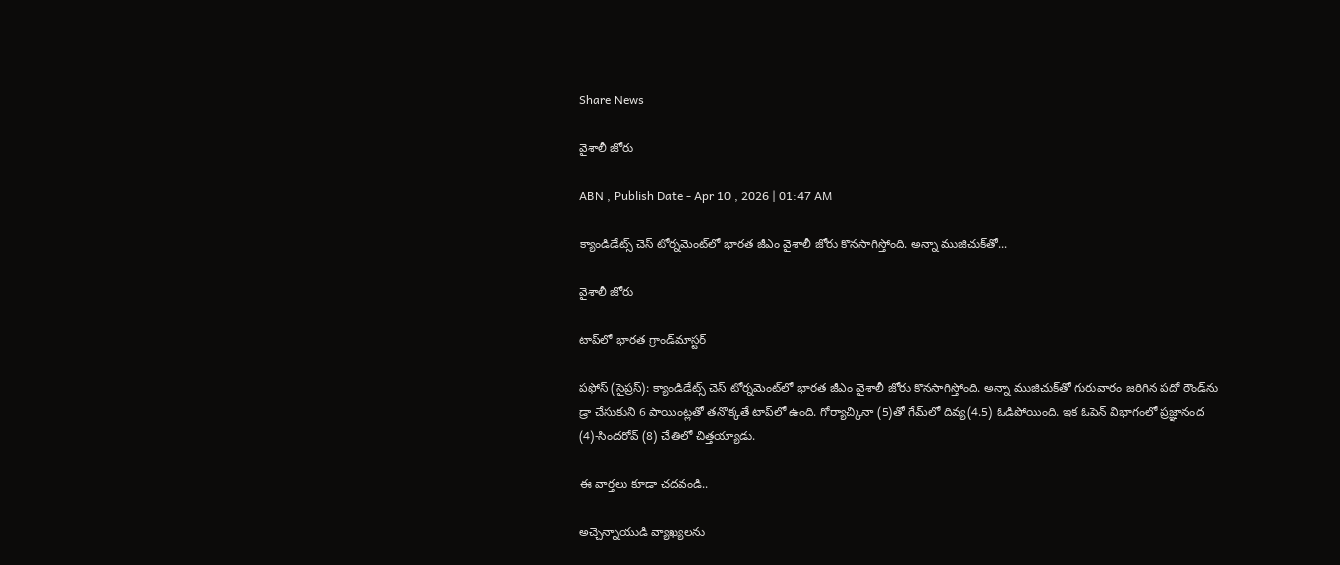Share News

వైశాలీ జోరు

ABN , Publish Date - Apr 10 , 2026 | 01:47 AM

క్యాండిడేట్స్‌ చెస్‌ టోర్నమెంట్‌లో భారత జీఎం వైశాలీ జోరు కొనసాగిస్తోంది. అన్నా ముజిచుక్‌తో...

వైశాలీ జోరు

టాప్‌లో భారత గ్రాండ్‌మాస్టర్‌

పఫోస్‌ (సైప్రస్‌): క్యాండిడేట్స్‌ చెస్‌ టోర్నమెంట్‌లో భారత జీఎం వైశాలీ జోరు కొనసాగిస్తోంది. అన్నా ముజిచుక్‌తో గురువారం జరిగిన పదో రౌండ్‌ను డ్రా చేసుకుని 6 పాయింట్లతో తనొక్కతే టాప్‌లో ఉంది. గోర్యాచ్కినా (5)తో గేమ్‌లో దివ్య(4.5) ఓడిపోయింది. ఇక ఓపెన్‌ విభాగంలో ప్రజ్ఞానంద (4)-సిందరోవ్‌ (8) చేతిలో చిత్తయ్యాడు.

ఈ వార్తలు కూడా చదవండి..

అచ్చెన్నాయుడి వ్యాఖ్యలను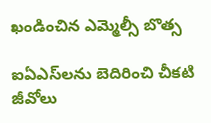ఖండించిన ఎమ్మెల్సీ బొత్స

ఐఏఎస్‌లను బెదిరించి చీకటి జీవోలు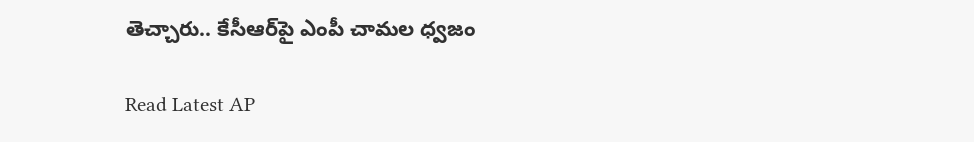తెచ్చారు.. కేసీఆర్‌పై ఎంపీ చామల ధ్వజం

Read Latest AP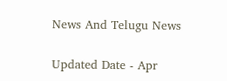News And Telugu News

Updated Date - Apr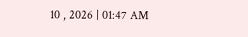10 , 2026 | 01:47 AM